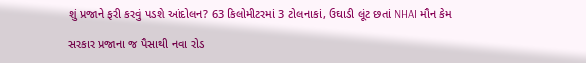શું પ્રજાને ફરી કરવું પડશે આંદોલન? 63 કિલોમીટરમાં 3 ટોલનાકાં, ઉઘાડી લૂંટ છતાં NHAI મૌન કેમ

સરકાર પ્રજાના જ પૈસાથી નવા રોડ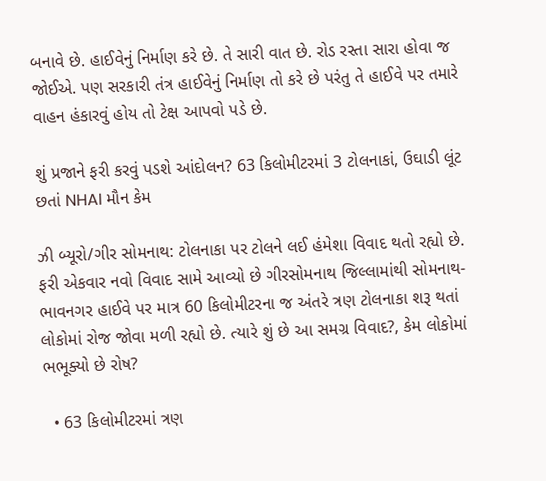બનાવે છે. હાઈવેનું નિર્માણ કરે છે. તે સારી વાત છે. રોડ રસ્તા સારા હોવા જ જોઈએ. પણ સરકારી તંત્ર હાઈવેનું નિર્માણ તો કરે છે પરંતુ તે હાઈવે પર તમારે વાહન હંકારવું હોય તો ટેક્ષ આપવો પડે છે.

શું પ્રજાને ફરી કરવું પડશે આંદોલન? 63 કિલોમીટરમાં 3 ટોલનાકાં, ઉઘાડી લૂંટ છતાં NHAI મૌન કેમ

ઝી બ્યૂરો/ગીર સોમનાથ: ટોલનાકા પર ટોલને લઈ હંમેશા વિવાદ થતો રહ્યો છે. ફરી એકવાર નવો વિવાદ સામે આવ્યો છે ગીરસોમનાથ જિલ્લામાંથી સોમનાથ-ભાવનગર હાઈવે પર માત્ર 60 કિલોમીટરના જ અંતરે ત્રણ ટોલનાકા શરૂ થતાં લોકોમાં રોજ જોવા મળી રહ્યો છે. ત્યારે શું છે આ સમગ્ર વિવાદ?, કેમ લોકોમાં ભભૂક્યો છે રોષ?

  • 63 કિલોમીટરમાં ત્રણ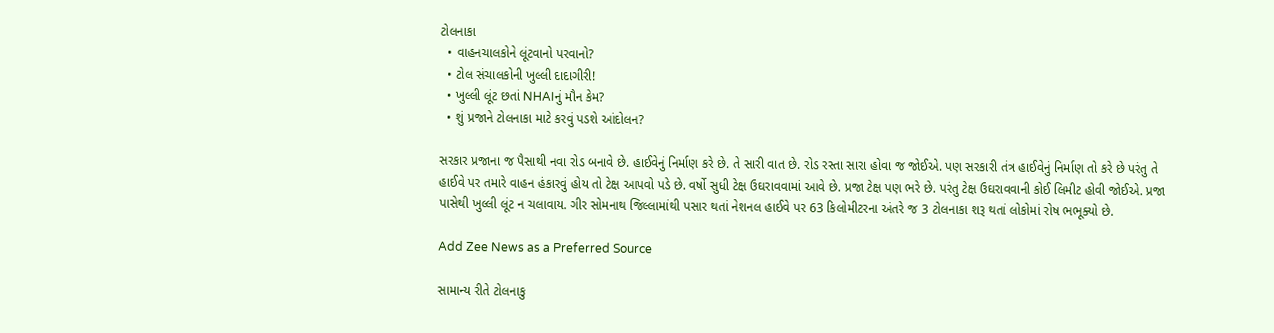ટોલનાકા
  • વાહનચાલકોને લૂંટવાનો પરવાનો?
  • ટોલ સંચાલકોની ખુલ્લી દાદાગીરી!
  • ખુલ્લી લૂંટ છતાં NHAIનું મૌન કેમ?
  • શું પ્રજાને ટોલનાકા માટે કરવું પડશે આંદોલન?

સરકાર પ્રજાના જ પૈસાથી નવા રોડ બનાવે છે. હાઈવેનું નિર્માણ કરે છે. તે સારી વાત છે. રોડ રસ્તા સારા હોવા જ જોઈએ. પણ સરકારી તંત્ર હાઈવેનું નિર્માણ તો કરે છે પરંતુ તે હાઈવે પર તમારે વાહન હંકારવું હોય તો ટેક્ષ આપવો પડે છે. વર્ષો સુધી ટેક્ષ ઉઘરાવવામાં આવે છે. પ્રજા ટેક્ષ પણ ભરે છે. પરંતુ ટેક્ષ ઉઘરાવવાની કોઈ લિમીટ હોવી જોઈએ. પ્રજા પાસેથી ખુલ્લી લૂંટ ન ચલાવાય. ગીર સોમનાથ જિલ્લામાંથી પસાર થતાં નેશનલ હાઈવે પર 63 કિલોમીટરના અંતરે જ 3 ટોલનાકા શરૂ થતાં લોકોમાં રોષ ભભૂક્યો છે.

Add Zee News as a Preferred Source

સામાન્ય રીતે ટોલનાકુ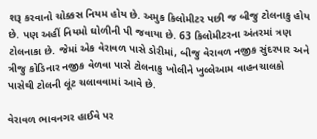શરૂ કરવાનો ચોક્કસ નિયમ હોય છે. અમુક કિલોમીટર પછી જ બીજુ ટોલનાકુ હોય છે. પણ અહીં નિયમો ઘોળીની પી જવાયા છે. 63 કિલોમીટરના અંતરમાં ત્રણ ટોલનાકા છે. જેમાં એક વેરાવળ પાસે ડોરીમાં, બીજુ વેરાવળ નજીક સુંદરપાર અને ત્રીજુ કોડિનાર નજીક વેળવા પાસે ટોલનાકુ ખોલીને ખુલ્લેઆમ વાહનચાલકો પાસેથી ટોલની લૂંટ ચલાવવામાં આવે છે.

વેરાવળ ભાવનગર હાઈવે પર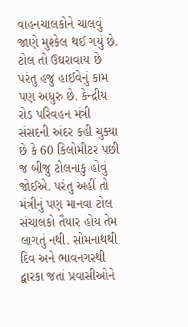વાહનચાલકોને ચાલવું જાણે મુશ્કેલ થઈ ગયું છે. ટોલ તો ઉઘરાવાય છે પરંતુ હજુ હાઈવેનું કામ પણ અધુરુ છે. કેન્દ્રીય રોડ પરિવહન મંત્રી સંસદની અંદર કહી ચુક્યા છે કે 60 કિલોમીટર પછી જ બીજુ ટોલનાકુ હોવું જોઈએ. પરંતુ અહીં તો મંત્રીનું પણ માનવા ટોલ સંચાલકો તૈયાર હોય તેમ લાગતું નથી. સોમનાથથી દિવ અને ભાવનગરથી દ્વારકા જતાં પ્રવાસીઓને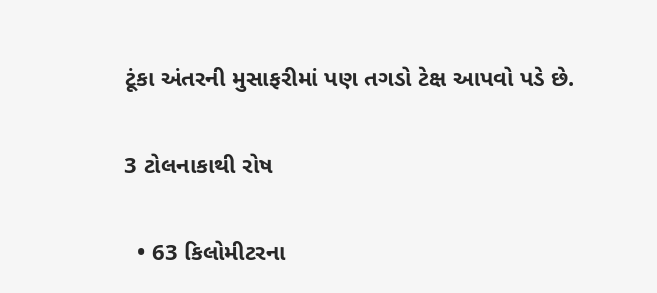ટૂંકા અંતરની મુસાફરીમાં પણ તગડો ટેક્ષ આપવો પડે છે.

3 ટોલનાકાથી રોષ

  • 63 કિલોમીટરના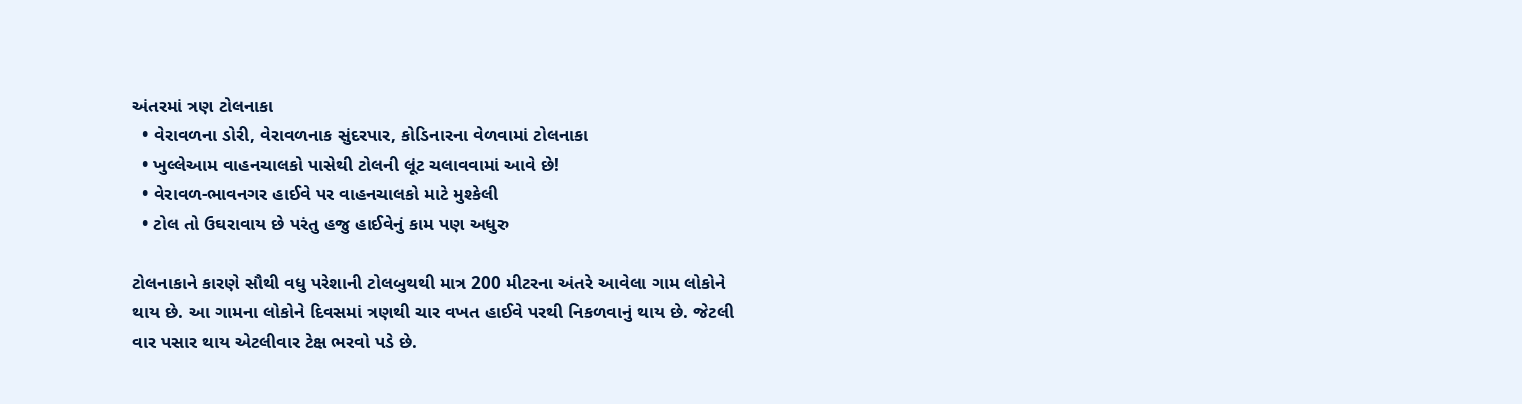અંતરમાં ત્રણ ટોલનાકા
  • વેરાવળના ડોરી, વેરાવળનાક સુંદરપાર, કોડિનારના વેળવામાં ટોલનાકા
  • ખુલ્લેઆમ વાહનચાલકો પાસેથી ટોલની લૂંટ ચલાવવામાં આવે છે!
  • વેરાવળ-ભાવનગર હાઈવે પર વાહનચાલકો માટે મુશ્કેલી
  • ટોલ તો ઉઘરાવાય છે પરંતુ હજુ હાઈવેનું કામ પણ અધુરુ

ટોલનાકાને કારણે સૌથી વધુ પરેશાની ટોલબુથથી માત્ર 200 મીટરના અંતરે આવેલા ગામ લોકોને થાય છે. આ ગામના લોકોને દિવસમાં ત્રણથી ચાર વખત હાઈવે પરથી નિકળવાનું થાય છે. જેટલી વાર પસાર થાય એટલીવાર ટેક્ષ ભરવો પડે છે.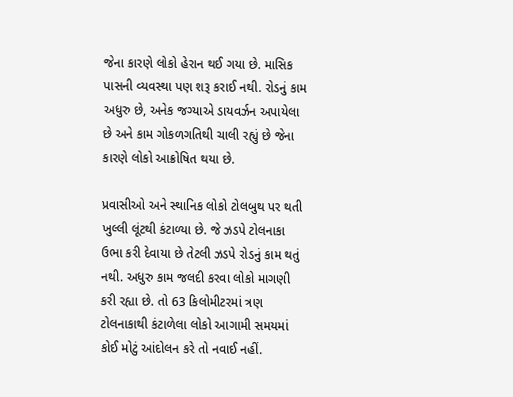જેના કારણે લોકો હેરાન થઈ ગયા છે. માસિક પાસની વ્યવસ્થા પણ શરૂ કરાઈ નથી. રોડનું કામ અધુરુ છે, અનેક જગ્યાએ ડાયવર્ઝન અપાયેલા છે અને કામ ગોકળગતિથી ચાલી રહ્યું છે જેના કારણે લોકો આક્રોષિત થયા છે.

પ્રવાસીઓ અને સ્થાનિક લોકો ટોલબુથ પર થતી ખુલ્લી લૂંટથી કંટાળ્યા છે. જે ઝડપે ટોલનાકા ઉભા કરી દેવાયા છે તેટલી ઝડપે રોડનું કામ થતું નથી. અધુરુ કામ જલદી કરવા લોકો માગણી કરી રહ્યા છે. તો 63 કિલોમીટરમાં ત્રણ ટોલનાકાથી કંટાળેલા લોકો આગામી સમયમાં કોઈ મોટું આંદોલન કરે તો નવાઈ નહીં.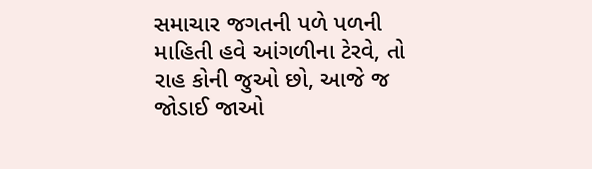સમાચાર જગતની પળે પળની માહિતી હવે આંગળીના ટેરવે, તો રાહ કોની જુઓ છો, આજે જ જોડાઈ જાઓ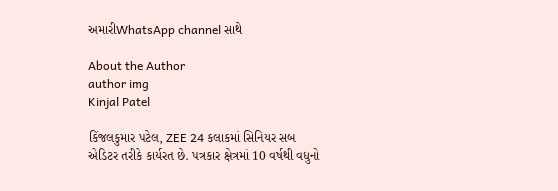અમારીWhatsApp channel સાથે

About the Author
author img
Kinjal Patel

કિંજલકુમાર પટેલ, ZEE 24 કલાકમાં સિનિયર સબ એડિટર તરીકે કાર્યરત છે. પત્રકાર ક્ષેત્રમાં 10 વર્ષથી વધુનો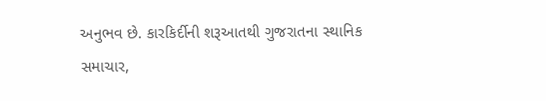અનુભવ છે. કારકિર્દીની શરૂઆતથી ગુજરાતના સ્થાનિક સમાચાર,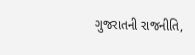ગુજરાતની રાજનીતિ,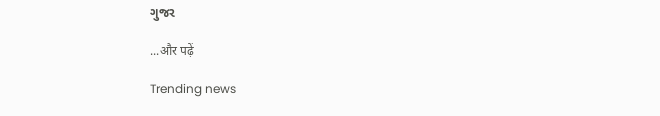ગુજર

...और पढ़ें

Trending news